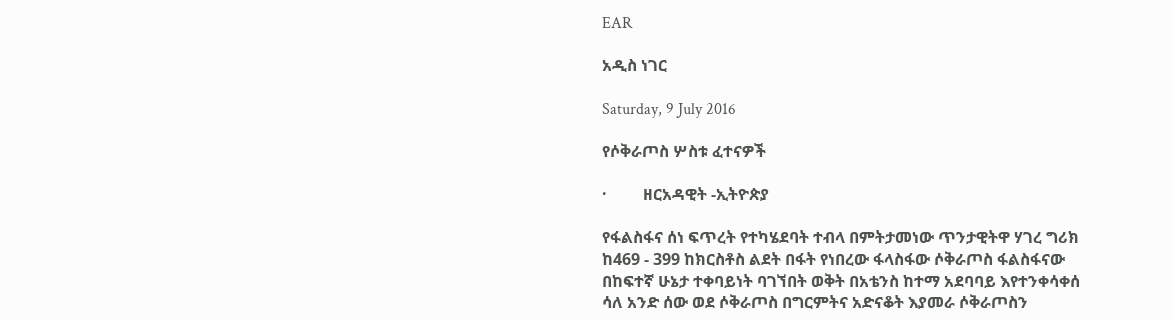EAR

አዲስ ነገር

Saturday, 9 July 2016

የሶቅራጦስ ሦስቱ ፈተናዎች

·         ዘርአዳዊት -ኢትዮጵያ

የፋልስፋና ሰነ ፍጥረት የተካሄደባት ተብላ በምትታመነው ጥንታዊትዋ ሃገረ ግሪክ ከ469 - 399 ከክርስቶስ ልደት በፋት የነበረው ፋላስፋው ሶቅራጦስ ፋልስፋናው በከፍተኛ ሁኔታ ተቀባይነት ባገኘበት ወቅት በአቴንስ ከተማ አደባባይ እየተንቀሳቀሰ ሳለ አንድ ሰው ወደ ሶቅራጦስ በግርምትና አድናቆት እያመራ ሶቅራጦስን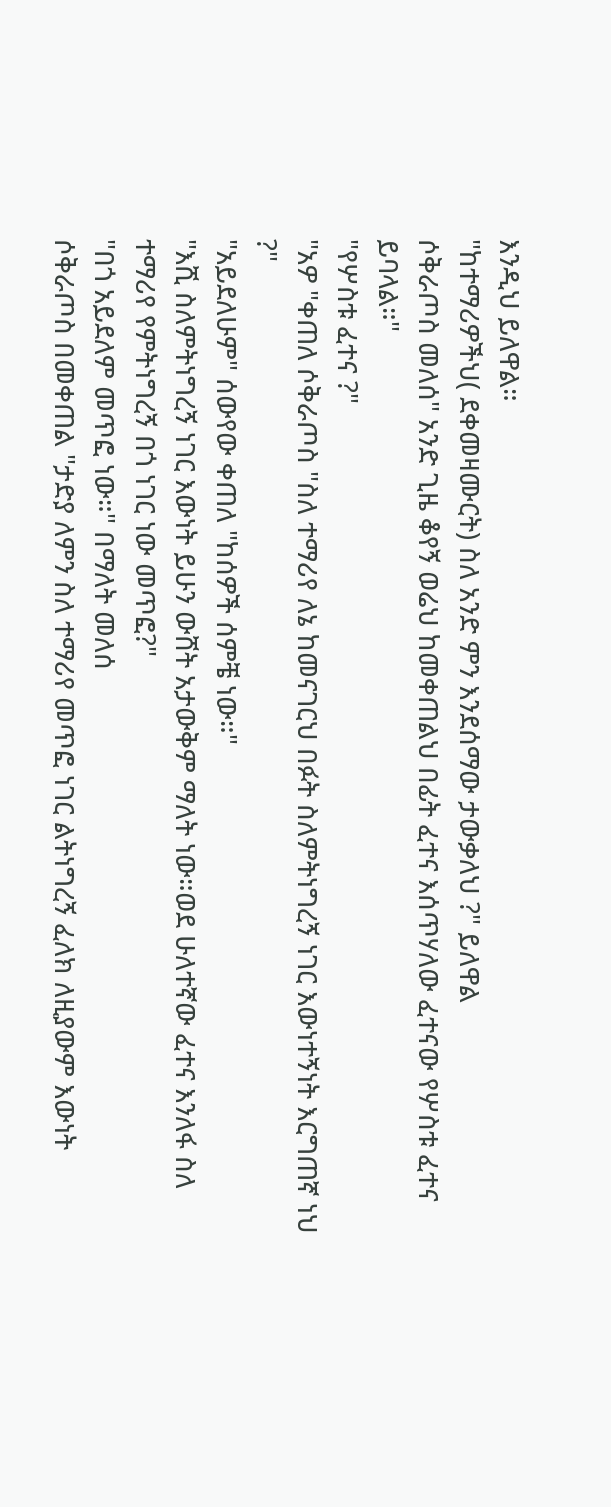እንዲህ ይለዋል።
"ከተማሪዎችህ( ደቀመዛሙርት) ስለ አንድ ምን እንደሰማው ታውቃለህ ?" ይለዋል
ሶቅራጦስ መለሰ" አንድ ጊዜ ቆየኝ ወሬህ ከመቀጠልህ በፊት ፈተና እሰጥሃለው ፈተናው የሦስቱ ፈተና ይባላል።"
"የሦስቱ ፈተና ?"
"አዎ "ቀጠለ ሶቅራጦስ "ስለ ተማሪየ ለኔ ከመናገርህ በፉት ስለምትነግረኝ ነገር እውነተኝነት እርግጠኛ ነህ ?"
"አይደለሁም" ሰውየው ቀጠለ "ከሰዎች ሰምቼ ነው።"
"እሺ ስለምትነግረኝ ነገር እውነት ይሁን ውሸት አታውቅም ማለት ነው።ወደ ሁለተኛው ፈተና እንለፋ ስለ ተማሪየ የምትነግረኝ በጎ ነገር ነው መጥፎ?"
"በጎ አይደለም መጥፎ ነው።" በማለት መለሰ
ሶቅራጦስ በመቀጠል "ታድያ ለምን ስለ ተማሪየ መጥፎ ነገር ልትነግረኝ ፈለክ ለዚያውም እውነት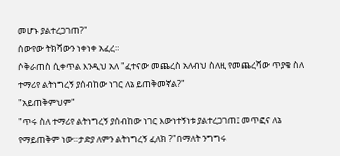መሆኑ ያልተረጋገጠ?"
ሰውየው ትክሻውን ነቀነቀ አፈረ።
ሶቅራጠስ ሲቀጥል እንዲህ አለ "ፈተናው መጨረስ አለብህ ስለዚ የመጨረሻው ጥያቄ ስለ ተማሪየ ልትነግረኝ ያሰብከው ነገር ለኔ ይጠቅመኛል?"
"አይጠቅምህም"
"ጥሩ ስለ ተማሪየ ልትነግረኝ ያሰብከው ነገር እውነተኝነቱ ያልተረጋገጠ፤ መጥፎና ለኔ የማይጠቅም ነው።ታድያ ለምን ልትነግረኝ ፈለክ ?"በማለት ንግግሩ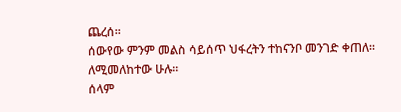ጨረሰ።
ሰውየው ምንም መልስ ሳይሰጥ ህፋረትን ተከናንቦ መንገድ ቀጠለ።
ለሚመለከተው ሁሉ።
ሰላም